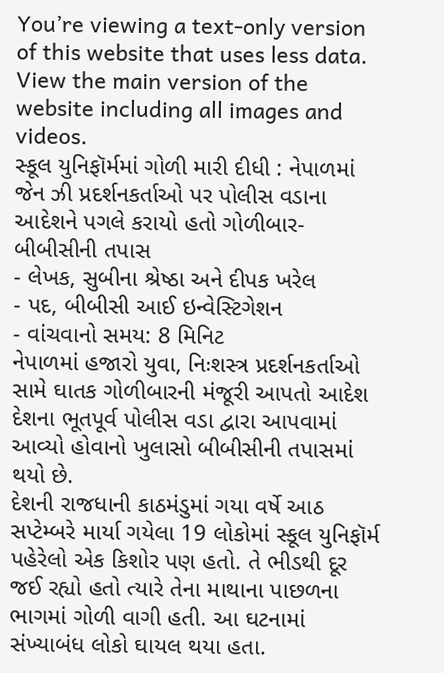You’re viewing a text-only version of this website that uses less data. View the main version of the website including all images and videos.
સ્કૂલ યુનિફૉર્મમાં ગોળી મારી દીધી : નેપાળમાં જેન ઝી પ્રદર્શનકર્તાઓ પર પોલીસ વડાના આદેશને પગલે કરાયો હતો ગોળીબાર- બીબીસીની તપાસ
- લેખક, સુબીના શ્રેષ્ઠા અને દીપક ખરેલ
- પદ, બીબીસી આઈ ઇન્વેસ્ટિગેશન
- વાંચવાનો સમય: 8 મિનિટ
નેપાળમાં હજારો યુવા, નિઃશસ્ત્ર પ્રદર્શનકર્તાઓ સામે ઘાતક ગોળીબારની મંજૂરી આપતો આદેશ દેશના ભૂતપૂર્વ પોલીસ વડા દ્વારા આપવામાં આવ્યો હોવાનો ખુલાસો બીબીસીની તપાસમાં થયો છે.
દેશની રાજધાની કાઠમંડુમાં ગયા વર્ષે આઠ સપ્ટેમ્બરે માર્યા ગયેલા 19 લોકોમાં સ્કૂલ યુનિફૉર્મ પહેરેલો એક કિશોર પણ હતો. તે ભીડથી દૂર જઈ રહ્યો હતો ત્યારે તેના માથાના પાછળના ભાગમાં ગોળી વાગી હતી. આ ઘટનામાં સંખ્યાબંધ લોકો ઘાયલ થયા હતા.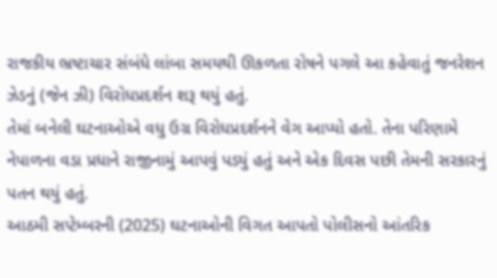રાજકીય ભ્રષ્ટાચાર સંબંધે લાંબા સમયથી ઊકળતા રોષને પગલે આ કહેવાતું જનરેશન ઝેડનું (જેન ઝી) વિરોધપ્રદર્શન શરૂ થયું હતું.
તેમાં બનેલી ઘટનાઓએ વધુ ઉગ્ર વિરોધપ્રદર્શનને વેગ આપ્યો હતો. તેના પરિણામે નેપાળના વડા પ્રધાને રાજીનામું આપવું પડ્યું હતું અને એક દિવસ પછી તેમની સરકારનું પતન થયું હતું.
આઠમી સપ્ટેમ્બરની (2025) ઘટનાઓની વિગત આપતો પોલીસનો આંતરિક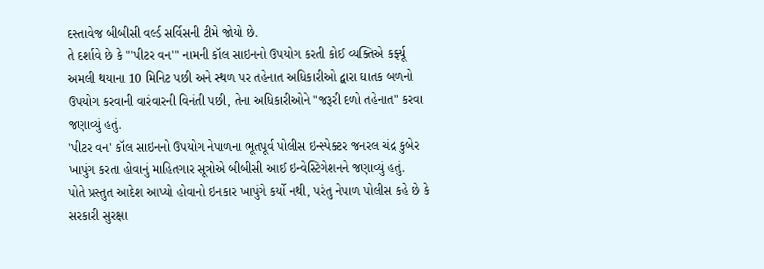દસ્તાવેજ બીબીસી વર્લ્ડ સર્વિસની ટીમે જોયો છે.
તે દર્શાવે છે કે "'પીટર વન'" નામની કૉલ સાઇનનો ઉપયોગ કરતી કોઈ વ્યક્તિએ કર્ફ્યૂ અમલી થયાના 10 મિનિટ પછી અને સ્થળ પર તહેનાત અધિકારીઓ દ્વારા ઘાતક બળનો ઉપયોગ કરવાની વારંવારની વિનંતી પછી, તેના અધિકારીઓને "જરૂરી દળો તહેનાત" કરવા જણાવ્યું હતું.
'પીટર વન' કૉલ સાઇનનો ઉપયોગ નેપાળના ભૂતપૂર્વ પોલીસ ઇન્સ્પેક્ટર જનરલ ચંદ્ર કુબેર ખાપુંગ કરતા હોવાનું માહિતગાર સૂત્રોએ બીબીસી આઈ ઇન્વેસ્ટિગેશનને જણાવ્યું હતું.
પોતે પ્રસ્તુત આદેશ આપ્યો હોવાનો ઇનકાર ખાપુંગે કર્યો નથી, પરંતુ નેપાળ પોલીસ કહે છે કે સરકારી સુરક્ષા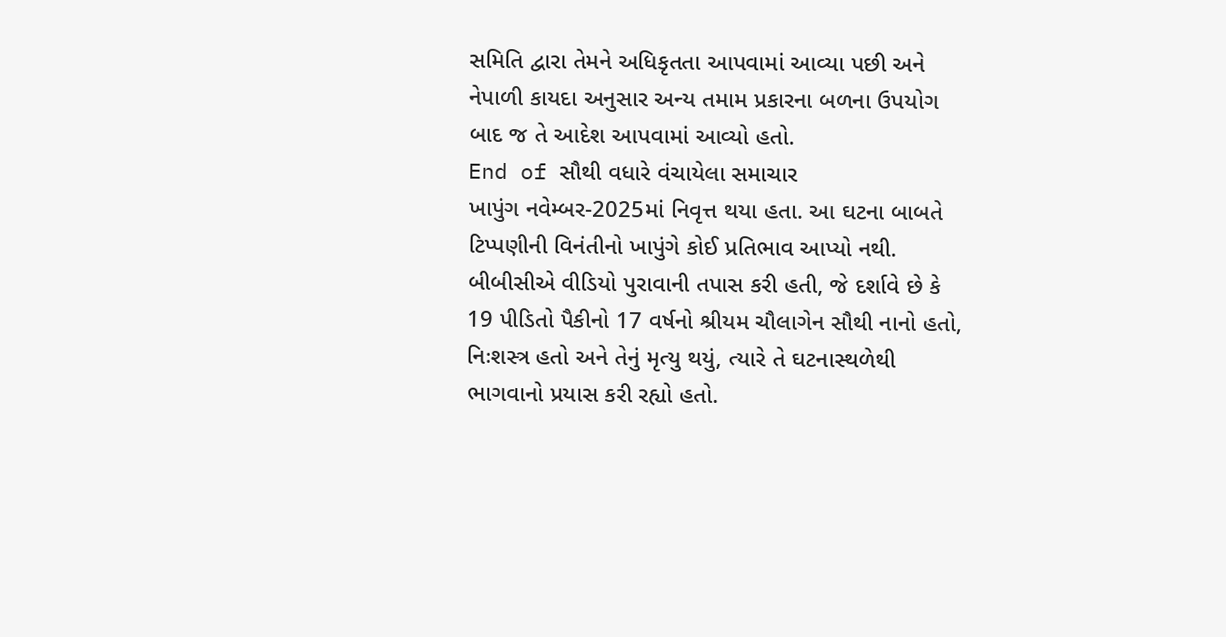સમિતિ દ્વારા તેમને અધિકૃતતા આપવામાં આવ્યા પછી અને નેપાળી કાયદા અનુસાર અન્ય તમામ પ્રકારના બળના ઉપયોગ બાદ જ તે આદેશ આપવામાં આવ્યો હતો.
End of સૌથી વધારે વંચાયેલા સમાચાર
ખાપુંગ નવેમ્બર-2025માં નિવૃત્ત થયા હતા. આ ઘટના બાબતે ટિપ્પણીની વિનંતીનો ખાપુંગે કોઈ પ્રતિભાવ આપ્યો નથી.
બીબીસીએ વીડિયો પુરાવાની તપાસ કરી હતી, જે દર્શાવે છે કે 19 પીડિતો પૈકીનો 17 વર્ષનો શ્રીયમ ચૌલાગેન સૌથી નાનો હતો, નિઃશસ્ત્ર હતો અને તેનું મૃત્યુ થયું, ત્યારે તે ઘટનાસ્થળેથી ભાગવાનો પ્રયાસ કરી રહ્યો હતો.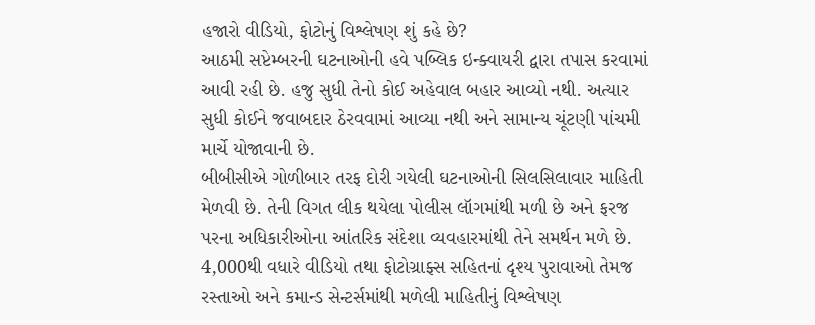હજારો વીડિયો, ફોટોનું વિશ્લેષણ શું કહે છે?
આઠમી સપ્ટેમ્બરની ઘટનાઓની હવે પબ્લિક ઇન્ક્વાયરી દ્વારા તપાસ કરવામાં આવી રહી છે. હજુ સુધી તેનો કોઈ અહેવાલ બહાર આવ્યો નથી. અત્યાર સુધી કોઈને જવાબદાર ઠેરવવામાં આવ્યા નથી અને સામાન્ય ચૂંટણી પાંચમી માર્ચે યોજાવાની છે.
બીબીસીએ ગોળીબાર તરફ દોરી ગયેલી ઘટનાઓની સિલસિલાવાર માહિતી મેળવી છે. તેની વિગત લીક થયેલા પોલીસ લૉગમાંથી મળી છે અને ફરજ પરના અધિકારીઓના આંતરિક સંદેશા વ્યવહારમાંથી તેને સમર્થન મળે છે.
4,000થી વધારે વીડિયો તથા ફોટોગ્રાફ્સ સહિતનાં દૃશ્ય પુરાવાઓ તેમજ રસ્તાઓ અને કમાન્ડ સેન્ટર્સમાંથી મળેલી માહિતીનું વિશ્લેષણ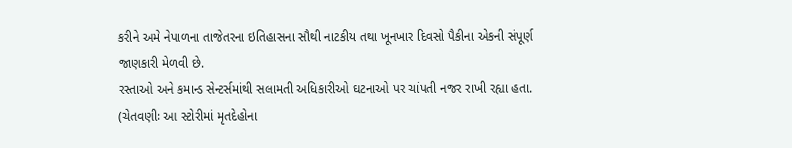કરીને અમે નેપાળના તાજેતરના ઇતિહાસના સૌથી નાટકીય તથા ખૂનખાર દિવસો પૈકીના એકની સંપૂર્ણ જાણકારી મેળવી છે.
રસ્તાઓ અને કમાન્ડ સેન્ટર્સમાંથી સલામતી અધિકારીઓ ઘટનાઓ પર ચાંપતી નજર રાખી રહ્યા હતા.
(ચેતવણીઃ આ સ્ટોરીમાં મૃતદેહોના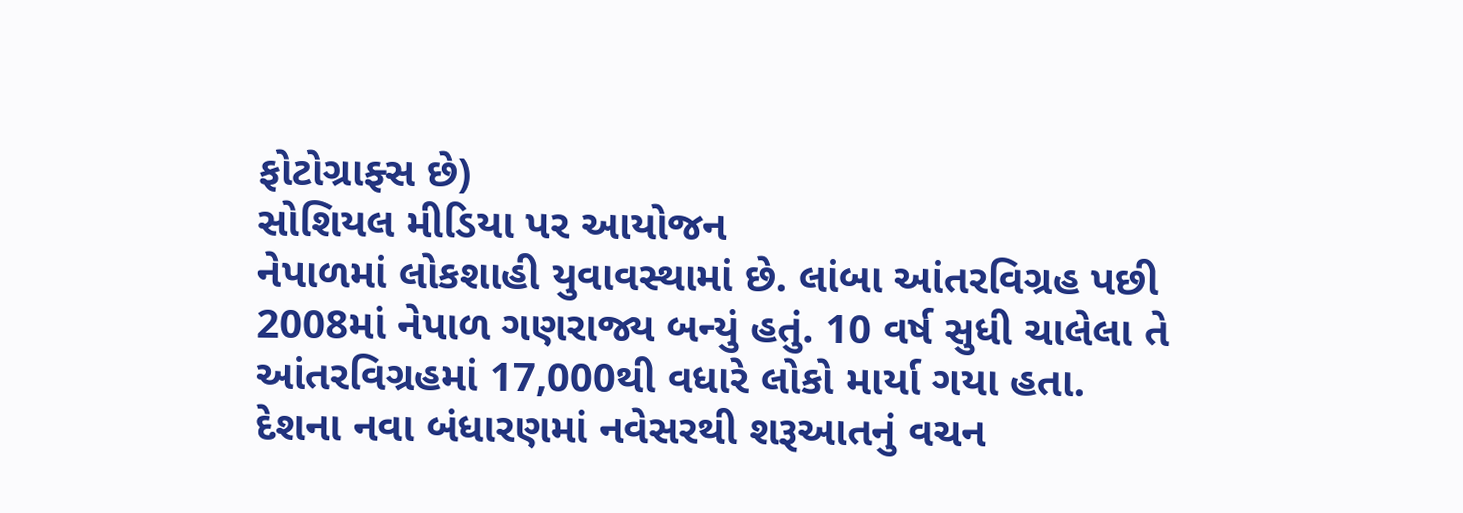ફોટોગ્રાફ્સ છે)
સોશિયલ મીડિયા પર આયોજન
નેપાળમાં લોકશાહી યુવાવસ્થામાં છે. લાંબા આંતરવિગ્રહ પછી 2008માં નેપાળ ગણરાજ્ય બન્યું હતું. 10 વર્ષ સુધી ચાલેલા તે આંતરવિગ્રહમાં 17,000થી વધારે લોકો માર્યા ગયા હતા.
દેશના નવા બંધારણમાં નવેસરથી શરૂઆતનું વચન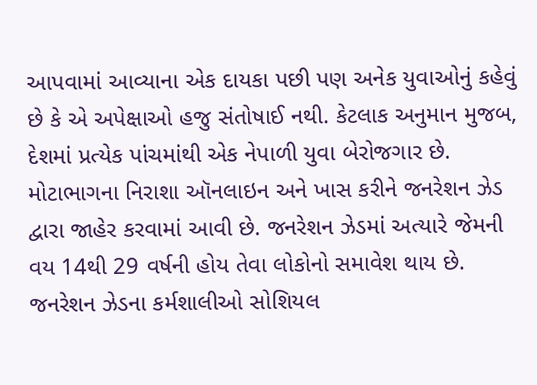આપવામાં આવ્યાના એક દાયકા પછી પણ અનેક યુવાઓનું કહેવું છે કે એ અપેક્ષાઓ હજુ સંતોષાઈ નથી. કેટલાક અનુમાન મુજબ, દેશમાં પ્રત્યેક પાંચમાંથી એક નેપાળી યુવા બેરોજગાર છે.
મોટાભાગના નિરાશા ઑનલાઇન અને ખાસ કરીને જનરેશન ઝેડ દ્વારા જાહેર કરવામાં આવી છે. જનરેશન ઝેડમાં અત્યારે જેમની વય 14થી 29 વર્ષની હોય તેવા લોકોનો સમાવેશ થાય છે.
જનરેશન ઝેડના કર્મશાલીઓ સોશિયલ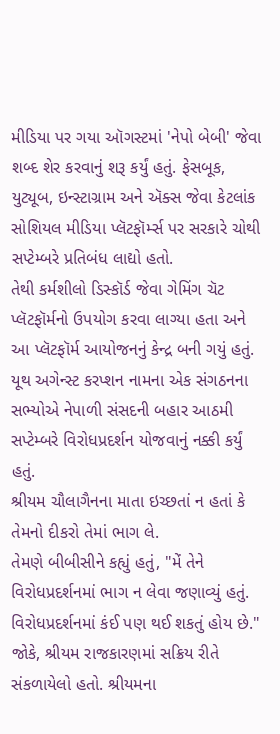મીડિયા પર ગયા ઑગસ્ટમાં 'નેપો બેબી' જેવા શબ્દ શેર કરવાનું શરૂ કર્યું હતું. ફેસબૂક, યુટ્યૂબ, ઇન્સ્ટાગ્રામ અને ઍક્સ જેવા કેટલાંક સોશિયલ મીડિયા પ્લૅટફૉર્મ્સ પર સરકારે ચોથી સપ્ટેમ્બરે પ્રતિબંધ લાદ્યો હતો.
તેથી કર્મશીલો ડિસ્કૉર્ડ જેવા ગેમિંગ ચૅટ પ્લૅટફૉર્મનો ઉપયોગ કરવા લાગ્યા હતા અને આ પ્લૅટફૉર્મ આયોજનનું કેન્દ્ર બની ગયું હતું.
યૂથ અગેન્સ્ટ કરપ્શન નામના એક સંગઠનના સભ્યોએ નેપાળી સંસદની બહાર આઠમી સપ્ટેમ્બરે વિરોધપ્રદર્શન યોજવાનું નક્કી કર્યું હતું.
શ્રીયમ ચૌલાગૈનના માતા ઇચ્છતાં ન હતાં કે તેમનો દીકરો તેમાં ભાગ લે.
તેમણે બીબીસીને કહ્યું હતું, "મેં તેને વિરોધપ્રદર્શનમાં ભાગ ન લેવા જણાવ્યું હતું. વિરોધપ્રદર્શનમાં કંઈ પણ થઈ શકતું હોય છે."
જોકે, શ્રીયમ રાજકારણમાં સક્રિય રીતે સંકળાયેલો હતો. શ્રીયમના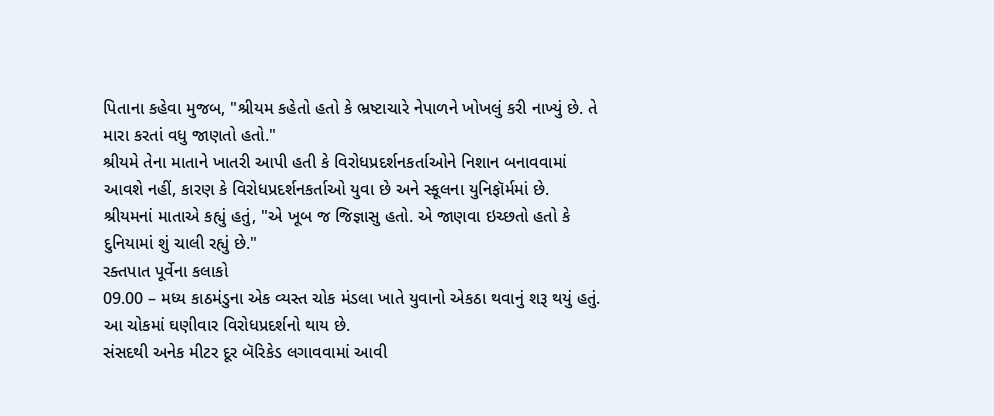પિતાના કહેવા મુજબ, "શ્રીયમ કહેતો હતો કે ભ્રષ્ટાચારે નેપાળને ખોખલું કરી નાખ્યું છે. તે મારા કરતાં વધુ જાણતો હતો."
શ્રીયમે તેના માતાને ખાતરી આપી હતી કે વિરોધપ્રદર્શનકર્તાઓને નિશાન બનાવવામાં આવશે નહીં, કારણ કે વિરોધપ્રદર્શનકર્તાઓ યુવા છે અને સ્કૂલના યુનિફૉર્મમાં છે.
શ્રીયમનાં માતાએ કહ્યું હતું, "એ ખૂબ જ જિજ્ઞાસુ હતો. એ જાણવા ઇચ્છતો હતો કે દુનિયામાં શું ચાલી રહ્યું છે."
રક્તપાત પૂર્વેના કલાકો
09.00 – મધ્ય કાઠમંડુના એક વ્યસ્ત ચોક મંડલા ખાતે યુવાનો એકઠા થવાનું શરૂ થયું હતું. આ ચોકમાં ઘણીવાર વિરોધપ્રદર્શનો થાય છે.
સંસદથી અનેક મીટર દૂર બૅરિકેડ લગાવવામાં આવી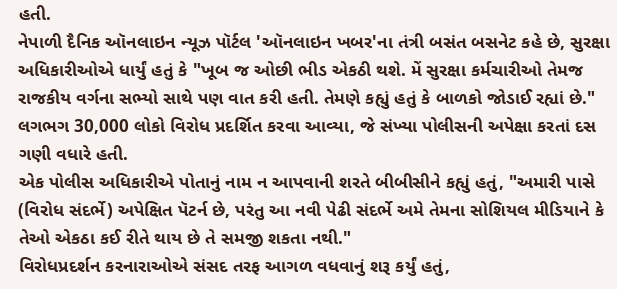હતી.
નેપાળી દૈનિક ઑનલાઇન ન્યૂઝ પૉર્ટલ 'ઑનલાઇન ખબર'ના તંત્રી બસંત બસનેટ કહે છે, સુરક્ષા અધિકારીઓએ ધાર્યું હતું કે "ખૂબ જ ઓછી ભીડ એકઠી થશે. મેં સુરક્ષા કર્મચારીઓ તેમજ રાજકીય વર્ગના સભ્યો સાથે પણ વાત કરી હતી. તેમણે કહ્યું હતું કે બાળકો જોડાઈ રહ્યાં છે."
લગભગ 30,000 લોકો વિરોધ પ્રદર્શિત કરવા આવ્યા, જે સંખ્યા પોલીસની અપેક્ષા કરતાં દસ ગણી વધારે હતી.
એક પોલીસ અધિકારીએ પોતાનું નામ ન આપવાની શરતે બીબીસીને કહ્યું હતું, "અમારી પાસે (વિરોધ સંદર્ભે) અપેક્ષિત પૅટર્ન છે, પરંતુ આ નવી પેઢી સંદર્ભે અમે તેમના સોશિયલ મીડિયાને કે તેઓ એકઠા કઈ રીતે થાય છે તે સમજી શકતા નથી."
વિરોધપ્રદર્શન કરનારાઓએ સંસદ તરફ આગળ વધવાનું શરૂ કર્યું હતું,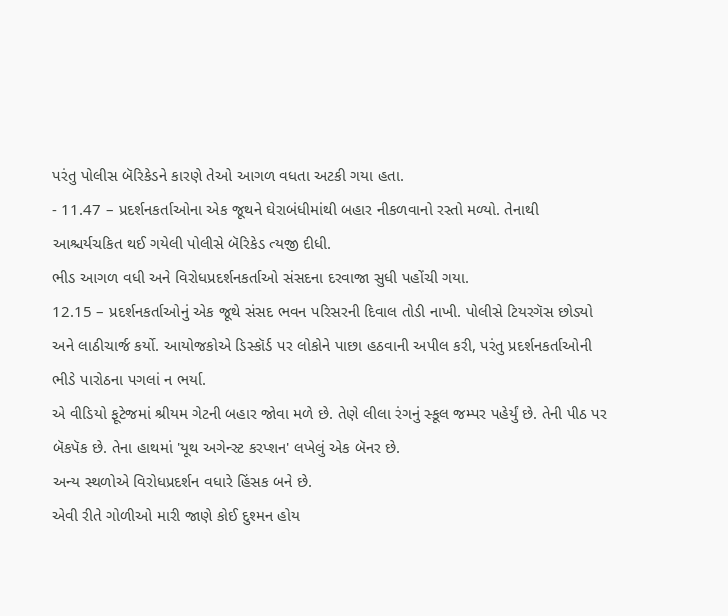પરંતુ પોલીસ બૅરિકેડને કારણે તેઓ આગળ વધતા અટકી ગયા હતા.
- 11.47 – પ્રદર્શનકર્તાઓના એક જૂથને ઘેરાબંધીમાંથી બહાર નીકળવાનો રસ્તો મળ્યો. તેનાથી આશ્ચર્યચકિત થઈ ગયેલી પોલીસે બૅરિકેડ ત્યજી દીધી.
ભીડ આગળ વધી અને વિરોધપ્રદર્શનકર્તાઓ સંસદના દરવાજા સુધી પહોંચી ગયા.
12.15 – પ્રદર્શનકર્તાઓનું એક જૂથે સંસદ ભવન પરિસરની દિવાલ તોડી નાખી. પોલીસે ટિયરગૅસ છોડ્યો અને લાઠીચાર્જ કર્યો. આયોજકોએ ડિસ્કૉર્ડ પર લોકોને પાછા હઠવાની અપીલ કરી, પરંતુ પ્રદર્શનકર્તાઓની ભીડે પારોઠના પગલાં ન ભર્યા.
એ વીડિયો ફૂટેજમાં શ્રીયમ ગેટની બહાર જોવા મળે છે. તેણે લીલા રંગનું સ્કૂલ જમ્પર પહેર્યું છે. તેની પીઠ પર બૅકપૅક છે. તેના હાથમાં 'યૂથ અગેન્સ્ટ કરપ્શન' લખેલું એક બૅનર છે.
અન્ય સ્થળોએ વિરોધપ્રદર્શન વધારે હિંસક બને છે.
એવી રીતે ગોળીઓ મારી જાણે કોઈ દુશ્મન હોય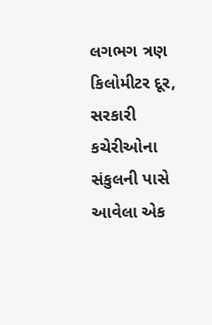લગભગ ત્રણ કિલોમીટર દૂર, સરકારી કચેરીઓના સંકુલની પાસે આવેલા એક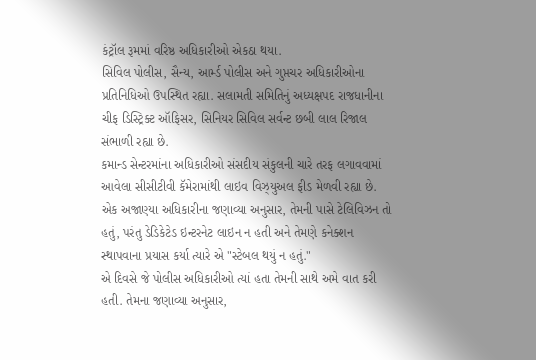કંટ્રૉલ રૂમમાં વરિષ્ઠ અધિકારીઓ એકઠા થયા.
સિવિલ પોલીસ, સૈન્ય, આર્મ્ડ પોલીસ અને ગુપ્તચર અધિકારીઓના પ્રતિનિધિઓ ઉપસ્થિત રહ્યા. સલામતી સમિતિનું અધ્યક્ષપદ રાજધાનીના ચીફ ડિસ્ટ્રિક્ટ ઑફિસર, સિનિયર સિવિલ સર્વન્ટ છબી લાલ રિજાલ સંભાળી રહ્યા છે.
કમાન્ડ સેન્ટરમાંના અધિકારીઓ સંસદીય સંકુલની ચારે તરફ લગાવવામાં આવેલા સીસીટીવી કૅમેરામાંથી લાઇવ વિઝ્યુઅલ ફીડ મેળવી રહ્યા છે. એક અજાણ્યા અધિકારીના જણાવ્યા અનુસાર, તેમની પાસે ટેલિવિઝન તો હતું, પરંતુ ડેડિકેટેડ ઇન્ટરનેટ લાઇન ન હતી અને તેમણે કનેક્શન સ્થાપવાના પ્રયાસ કર્યા ત્યારે એ "સ્ટેબલ થયું ન હતું."
એ દિવસે જે પોલીસ અધિકારીઓ ત્યાં હતા તેમની સાથે અમે વાત કરી હતી. તેમના જણાવ્યા અનુસાર,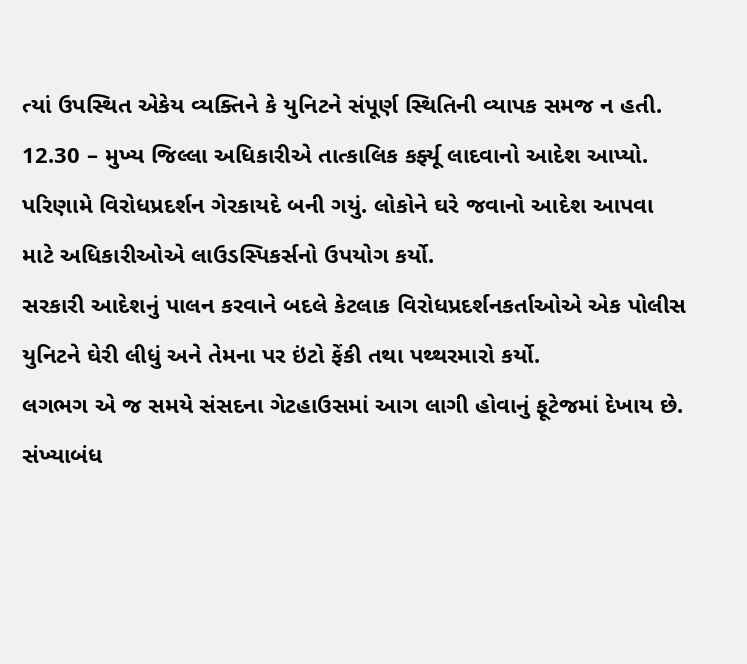ત્યાં ઉપસ્થિત એકેય વ્યક્તિને કે યુનિટને સંપૂર્ણ સ્થિતિની વ્યાપક સમજ ન હતી.
12.30 – મુખ્ય જિલ્લા અધિકારીએ તાત્કાલિક કર્ફ્યૂ લાદવાનો આદેશ આપ્યો. પરિણામે વિરોધપ્રદર્શન ગેરકાયદે બની ગયું. લોકોને ઘરે જવાનો આદેશ આપવા માટે અધિકારીઓએ લાઉડસ્પિકર્સનો ઉપયોગ કર્યો.
સરકારી આદેશનું પાલન કરવાને બદલે કેટલાક વિરોધપ્રદર્શનકર્તાઓએ એક પોલીસ યુનિટને ઘેરી લીધું અને તેમના પર ઇંટો ફેંકી તથા પથ્થરમારો કર્યો.
લગભગ એ જ સમયે સંસદના ગેટહાઉસમાં આગ લાગી હોવાનું ફૂટેજમાં દેખાય છે.
સંખ્યાબંધ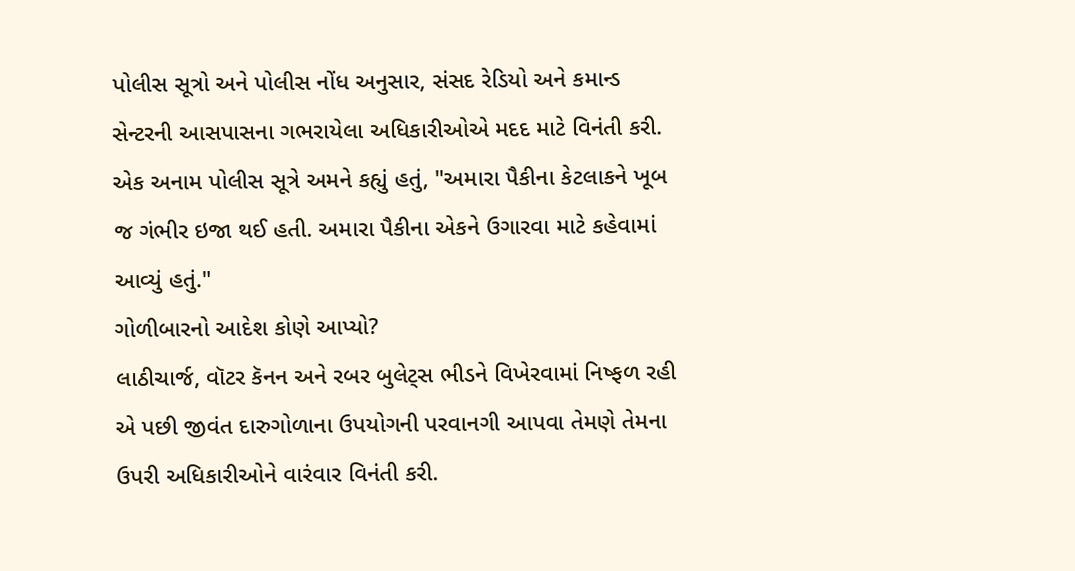પોલીસ સૂત્રો અને પોલીસ નોંધ અનુસાર, સંસદ રેડિયો અને કમાન્ડ સેન્ટરની આસપાસના ગભરાયેલા અધિકારીઓએ મદદ માટે વિનંતી કરી.
એક અનામ પોલીસ સૂત્રે અમને કહ્યું હતું, "અમારા પૈકીના કેટલાકને ખૂબ જ ગંભીર ઇજા થઈ હતી. અમારા પૈકીના એકને ઉગારવા માટે કહેવામાં આવ્યું હતું."
ગોળીબારનો આદેશ કોણે આપ્યો?
લાઠીચાર્જ, વૉટર કૅનન અને રબર બુલેટ્સ ભીડને વિખેરવામાં નિષ્ફળ રહી એ પછી જીવંત દારુગોળાના ઉપયોગની પરવાનગી આપવા તેમણે તેમના ઉપરી અધિકારીઓને વારંવાર વિનંતી કરી.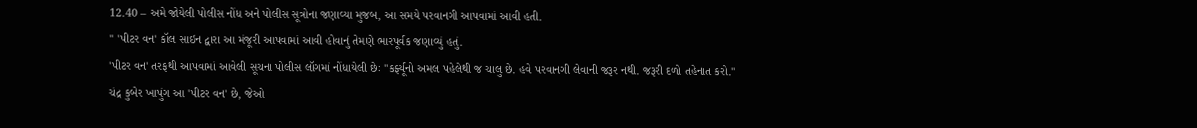12.40 – અમે જોયેલી પોલીસ નોંધ અને પોલીસ સૂત્રોના જણાવ્યા મુજબ, આ સમયે પરવાનગી આપવામાં આવી હતી.
'' 'પીટર વન' કૉલ સાઇન દ્વારા આ મંજૂરી આપવામાં આવી હોવાનું તેમણે ભારપૂર્વક જણાવ્યું હતું.
'પીટર વન' તરફથી આપવામાં આવેલી સૂચના પોલીસ લૉગમાં નોંધાયેલી છેઃ "કર્ફ્યૂનો અમલ પહેલેથી જ ચાલુ છે. હવે પરવાનગી લેવાની જરૂર નથી. જરૂરી દળો તહેનાત કરો."
ચંદ્ર કુબેર ખાપુંગ આ 'પીટર વન' છે, જેઓ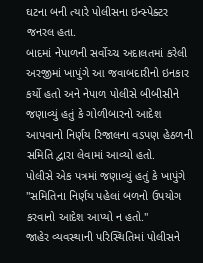ઘટના બની ત્યારે પોલીસના ઇન્સ્પેક્ટર જનરલ હતા.
બાદમાં નેપાળની સર્વોચ્ચ અદાલતમાં કરેલી અરજીમાં ખાપુંગે આ જવાબદારીનો ઇનકાર કર્યો હતો અને નેપાળ પોલીસે બીબીસીને જણાવ્યું હતું કે ગોળીબારનો આદેશ આપવાનો નિર્ણય રિજાલના વડપણ હેઠળની સમિતિ દ્વારા લેવામાં આવ્યો હતો.
પોલીસે એક પત્રમાં જણાવ્યું હતું કે ખાપુંગે "સમિતિના નિર્ણય પહેલાં બળનો ઉપયોગ કરવાનો આદેશ આપ્યો ન હતો."
જાહેર વ્યવસ્થાની પરિસ્થિતિમાં પોલીસને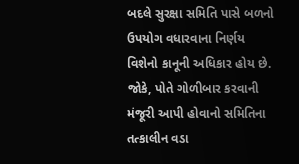બદલે સુરક્ષા સમિતિ પાસે બળનો ઉપયોગ વધારવાના નિર્ણય વિશેનો કાનૂની અધિકાર હોય છે.
જોકે, પોતે ગોળીબાર કરવાની મંજૂરી આપી હોવાનો સમિતિના તત્કાલીન વડા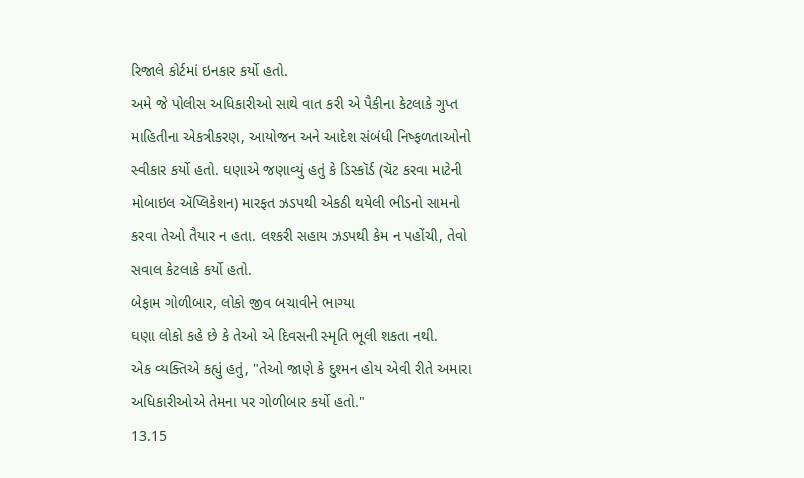રિજાલે કોર્ટમાં ઇનકાર કર્યો હતો.
અમે જે પોલીસ અધિકારીઓ સાથે વાત કરી એ પૈકીના કેટલાકે ગુપ્ત માહિતીના એકત્રીકરણ, આયોજન અને આદેશ સંબંધી નિષ્ફળતાઓનો સ્વીકાર કર્યો હતો. ઘણાએ જણાવ્યું હતું કે ડિસ્કૉર્ડ (ચૅટ કરવા માટેની મોબાઇલ ઍપ્લિકેશન) મારફત ઝડપથી એકઠી થયેલી ભીડનો સામનો કરવા તેઓ તૈયાર ન હતા. લશ્કરી સહાય ઝડપથી કેમ ન પહોંચી, તેવો સવાલ કેટલાકે કર્યો હતો.
બેફામ ગોળીબાર, લોકો જીવ બચાવીને ભાગ્યા
ઘણા લોકો કહે છે કે તેઓ એ દિવસની સ્મૃતિ ભૂલી શકતા નથી.
એક વ્યક્તિએ કહ્યું હતું, "તેઓ જાણે કે દુશ્મન હોય એવી રીતે અમારા અધિકારીઓએ તેમના પર ગોળીબાર કર્યો હતો."
13.15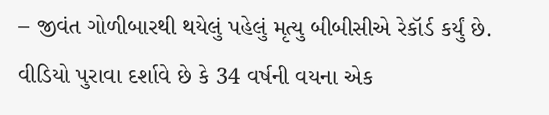– જીવંત ગોળીબારથી થયેલું પહેલું મૃત્યુ બીબીસીએ રેકૉર્ડ કર્યું છે. વીડિયો પુરાવા દર્શાવે છે કે 34 વર્ષની વયના એક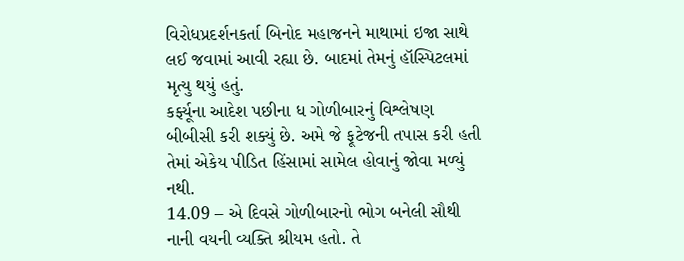વિરોધપ્રદર્શનકર્તા બિનોદ મહાજનને માથામાં ઇજા સાથે લઈ જવામાં આવી રહ્યા છે. બાદમાં તેમનું હૉસ્પિટલમાં મૃત્યુ થયું હતું.
કર્ફ્યૂના આદેશ પછીના ધ ગોળીબારનું વિશ્લેષણ બીબીસી કરી શક્યું છે. અમે જે ફૂટેજની તપાસ કરી હતી તેમાં એકેય પીડિત હિંસામાં સામેલ હોવાનું જોવા મળ્યું નથી.
14.09 – એ દિવસે ગોળીબારનો ભોગ બનેલી સૌથી નાની વયની વ્યક્તિ શ્રીયમ હતો. તે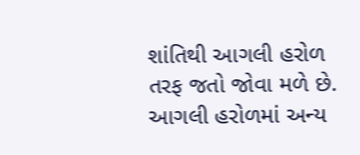શાંતિથી આગલી હરોળ તરફ જતો જોવા મળે છે. આગલી હરોળમાં અન્ય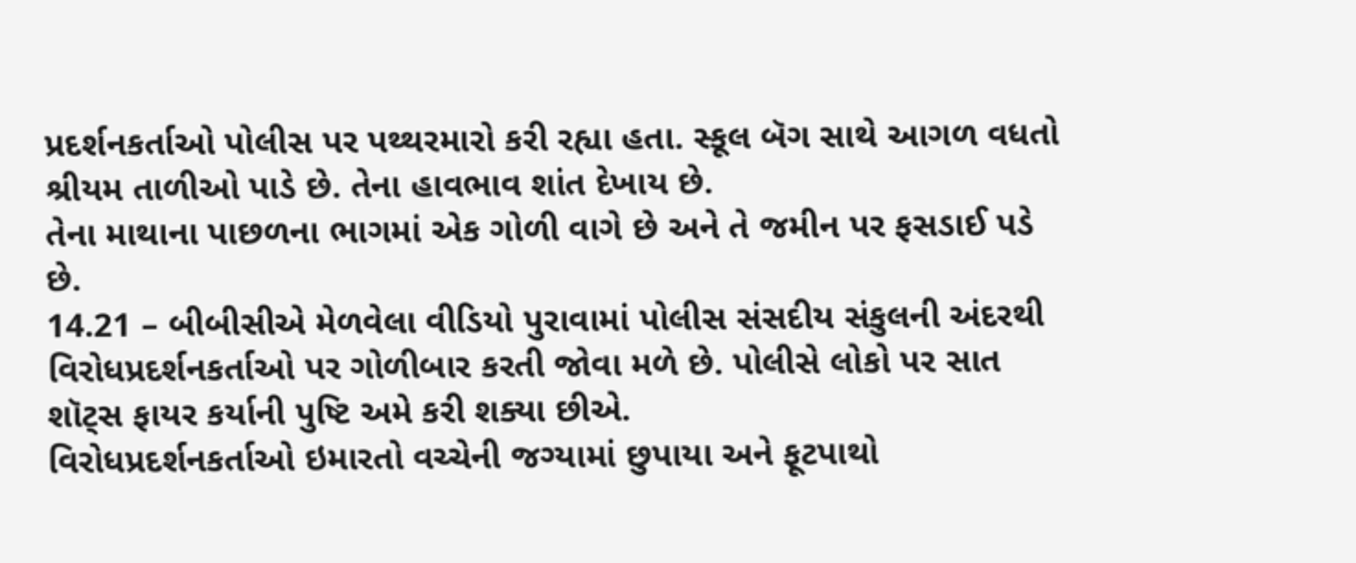પ્રદર્શનકર્તાઓ પોલીસ પર પથ્થરમારો કરી રહ્યા હતા. સ્કૂલ બૅગ સાથે આગળ વધતો શ્રીયમ તાળીઓ પાડે છે. તેના હાવભાવ શાંત દેખાય છે.
તેના માથાના પાછળના ભાગમાં એક ગોળી વાગે છે અને તે જમીન પર ફસડાઈ પડે છે.
14.21 – બીબીસીએ મેળવેલા વીડિયો પુરાવામાં પોલીસ સંસદીય સંકુલની અંદરથી વિરોધપ્રદર્શનકર્તાઓ પર ગોળીબાર કરતી જોવા મળે છે. પોલીસે લોકો પર સાત શૉટ્સ ફાયર કર્યાની પુષ્ટિ અમે કરી શક્યા છીએ.
વિરોધપ્રદર્શનકર્તાઓ ઇમારતો વચ્ચેની જગ્યામાં છુપાયા અને ફૂટપાથો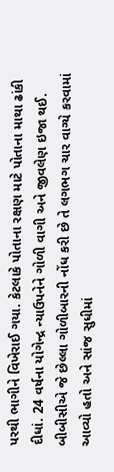પરથી ભાગીને વિખેરાઈ ગયા. કેટલાકે પોતાના રક્ષણ માટે પોતાના માથા ઢાંકી દીધાં. 24 વર્ષના યોગેન્દ્ર ન્યાઉપનેને ગોળી વાગી અને જીવલેણ ઇજા થઈ.
બીબીસીએ જે છેલ્લા ગોળીબારની નોંધ કરી છે તે લગભગ ચાર વાગ્યે કરવામાં આવ્યો હતો અને સાંજ સુધીમાં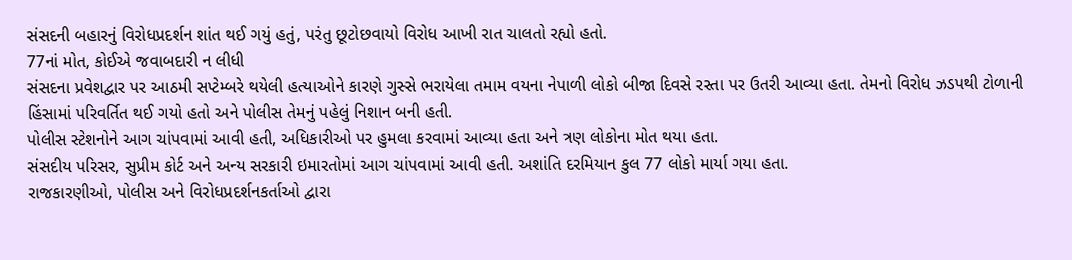સંસદની બહારનું વિરોધપ્રદર્શન શાંત થઈ ગયું હતું, પરંતુ છૂટોછવાયો વિરોધ આખી રાત ચાલતો રહ્યો હતો.
77નાં મોત, કોઈએ જવાબદારી ન લીધી
સંસદના પ્રવેશદ્વાર પર આઠમી સપ્ટેમ્બરે થયેલી હત્યાઓને કારણે ગુસ્સે ભરાયેલા તમામ વયના નેપાળી લોકો બીજા દિવસે રસ્તા પર ઉતરી આવ્યા હતા. તેમનો વિરોધ ઝડપથી ટોળાની હિંસામાં પરિવર્તિત થઈ ગયો હતો અને પોલીસ તેમનું પહેલું નિશાન બની હતી.
પોલીસ સ્ટેશનોને આગ ચાંપવામાં આવી હતી, અધિકારીઓ પર હુમલા કરવામાં આવ્યા હતા અને ત્રણ લોકોના મોત થયા હતા.
સંસદીય પરિસર, સુપ્રીમ કોર્ટ અને અન્ય સરકારી ઇમારતોમાં આગ ચાંપવામાં આવી હતી. અશાંતિ દરમિયાન કુલ 77 લોકો માર્યા ગયા હતા.
રાજકારણીઓ, પોલીસ અને વિરોધપ્રદર્શનકર્તાઓ દ્વારા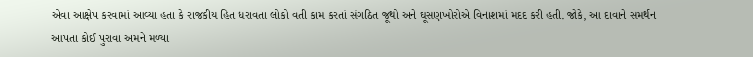એવા આક્ષેપ કરવામાં આવ્યા હતા કે રાજકીય હિત ધરાવતા લોકો વતી કામ કરતાં સંગઠિત જૂથો અને ઘૂસણખોરોએ વિનાશમાં મદદ કરી હતી. જોકે, આ દાવાને સમર્થન આપતા કોઈ પુરાવા અમને મળ્યા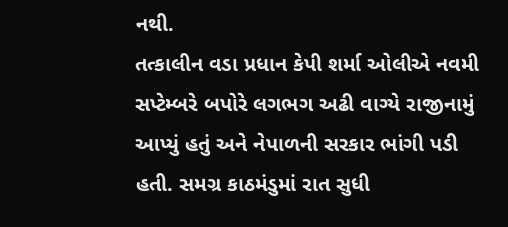નથી.
તત્કાલીન વડા પ્રધાન કેપી શર્મા ઓલીએ નવમી સપ્ટેમ્બરે બપોરે લગભગ અઢી વાગ્યે રાજીનામું આપ્યું હતું અને નેપાળની સરકાર ભાંગી પડી હતી. સમગ્ર કાઠમંડુમાં રાત સુધી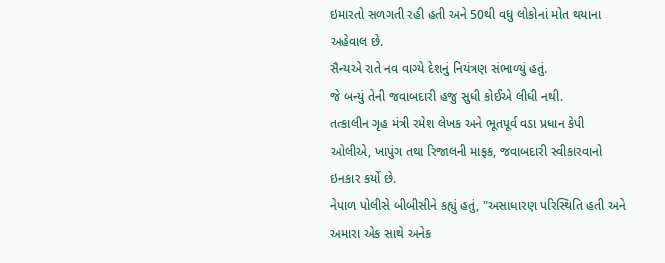ઇમારતો સળગતી રહી હતી અને 50થી વધુ લોકોનાં મોત થયાના અહેવાલ છે.
સૈન્યએ રાતે નવ વાગ્યે દેશનું નિયંત્રણ સંભાળ્યું હતું.
જે બન્યું તેની જવાબદારી હજુ સુધી કોઈએ લીધી નથી.
તત્કાલીન ગૃહ મંત્રી રમેશ લેખક અને ભૂતપૂર્વ વડા પ્રધાન કેપી ઓલીએ, ખાપુંગ તથા રિજાલની માફક, જવાબદારી સ્વીકારવાનો ઇનકાર કર્યો છે.
નેપાળ પોલીસે બીબીસીને કહ્યું હતું, "અસાધારણ પરિસ્થિતિ હતી અને અમારા એક સાથે અનેક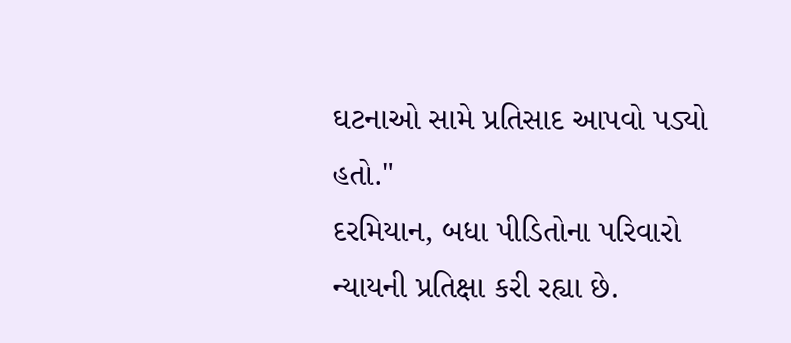ઘટનાઓ સામે પ્રતિસાદ આપવો પડ્યો હતો."
દરમિયાન, બધા પીડિતોના પરિવારો ન્યાયની પ્રતિક્ષા કરી રહ્યા છે.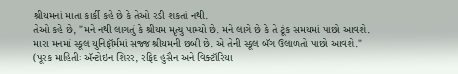શ્રીયમનાં માતા કાર્કી કહે છે કે તેઓ રડી શકતાં નથી.
તેઓ કહે છે, "મને નથી લાગતું કે શ્રીયમ મૃત્યુ પામ્યો છે. મને લાગે છે કે તે ટૂંક સમયમાં પાછો આવશે. મારા મનમાં સ્કૂલ યુનિફૉર્મમાં સજ્જ શ્રીયમની છબી છે. એ તેની સ્કૂલ બૅગ ઉલાળતો પાછો આવશે."
(પૂરક માહિતીઃ ઍન્ટોઇન શિરર, રફિદ હુસૈન અને વિક્ટૉરિયા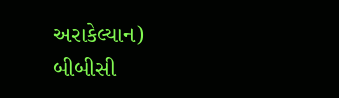અરાકેલ્યાન)
બીબીસી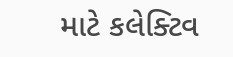માટે કલેક્ટિવ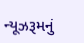ન્યૂઝરૂમનું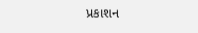પ્રકાશન